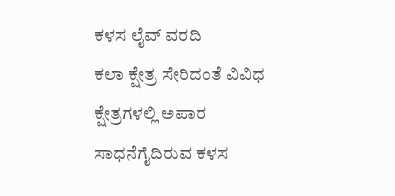ಕಳಸ ಲೈವ್ ವರದಿ
ಕಲಾ ಕ್ಷೇತ್ರ ಸೇರಿದಂತೆ ವಿವಿಧ ಕ್ಷೇತ್ರಗಳಲ್ಲಿ ಅಪಾರ ಸಾಧನೆಗೈದಿರುವ ಕಳಸ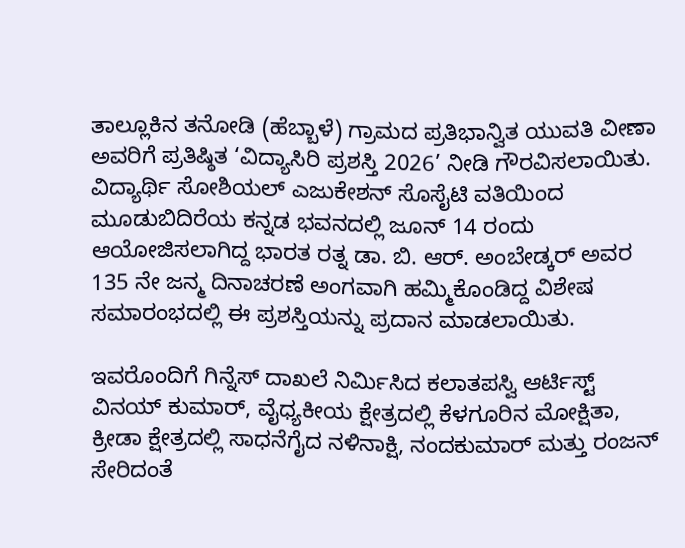ತಾಲ್ಲೂಕಿನ ತನೋಡಿ (ಹೆಬ್ಬಾಳೆ) ಗ್ರಾಮದ ಪ್ರತಿಭಾನ್ವಿತ ಯುವತಿ ವೀಣಾ ಅವರಿಗೆ ಪ್ರತಿಷ್ಠಿತ ‘ವಿದ್ಯಾಸಿರಿ ಪ್ರಶಸ್ತಿ 2026’ ನೀಡಿ ಗೌರವಿಸಲಾಯಿತು.
ವಿದ್ಯಾರ್ಥಿ ಸೋಶಿಯಲ್ ಎಜುಕೇಶನ್ ಸೊಸೈಟಿ ವತಿಯಿಂದ ಮೂಡುಬಿದಿರೆಯ ಕನ್ನಡ ಭವನದಲ್ಲಿ ಜೂನ್ 14 ರಂದು ಆಯೋಜಿಸಲಾಗಿದ್ದ ಭಾರತ ರತ್ನ ಡಾ. ಬಿ. ಆರ್. ಅಂಬೇಡ್ಕರ್ ಅವರ 135 ನೇ ಜನ್ಮ ದಿನಾಚರಣೆ ಅಂಗವಾಗಿ ಹಮ್ಮಿಕೊಂಡಿದ್ದ ವಿಶೇಷ ಸಮಾರಂಭದಲ್ಲಿ ಈ ಪ್ರಶಸ್ತಿಯನ್ನು ಪ್ರದಾನ ಮಾಡಲಾಯಿತು.

ಇವರೊಂದಿಗೆ ಗಿನ್ನೆಸ್ ದಾಖಲೆ ನಿರ್ಮಿಸಿದ ಕಲಾತಪಸ್ವಿ ಆರ್ಟಿಸ್ಟ್ ವಿನಯ್ ಕುಮಾರ್, ವೈಧ್ಯಕೀಯ ಕ್ಷೇತ್ರದಲ್ಲಿ ಕೆಳಗೂರಿನ ಮೋಕ್ಷಿತಾ, ಕ್ರೀಡಾ ಕ್ಷೇತ್ರದಲ್ಲಿ ಸಾಧನೆಗೈದ ನಳಿನಾಕ್ಷಿ, ನಂದಕುಮಾರ್ ಮತ್ತು ರಂಜನ್ ಸೇರಿದಂತೆ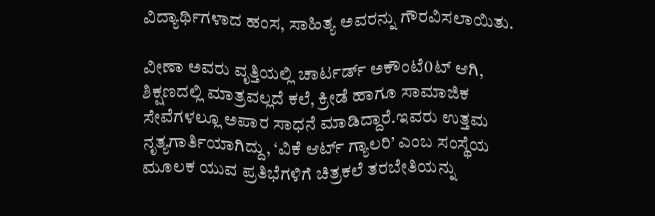ವಿದ್ಯಾರ್ಥಿಗಳಾದ ಹಂಸ, ಸಾಹಿತ್ಯ ಅವರನ್ನು ಗೌರವಿಸಲಾಯಿತು.

ವೀಣಾ ಅವರು ವೃತ್ತಿಯಲ್ಲಿ ಚಾರ್ಟರ್ಡ್ ಅಕೌಂಟೆ0ಟ್ ಆಗಿ, ಶಿಕ್ಷಣದಲ್ಲಿ ಮಾತ್ರವಲ್ಲದೆ ಕಲೆ, ಕ್ರೀಡೆ ಹಾಗೂ ಸಾಮಾಜಿಕ ಸೇವೆಗಳಲ್ಲೂ ಅಪಾರ ಸಾಧನೆ ಮಾಡಿದ್ದಾರೆ.ಇವರು ಉತ್ತಮ ನೃತ್ಯಗಾರ್ತಿಯಾಗಿದ್ದು, ‘ವಿಕೆ ಆರ್ಟ್ ಗ್ಯಾಲರಿ’ ಎಂಬ ಸಂಸ್ಥೆಯ ಮೂಲಕ ಯುವ ಪ್ರತಿಭೆಗಳಿಗೆ ಚಿತ್ರಕಲೆ ತರಬೇತಿಯನ್ನು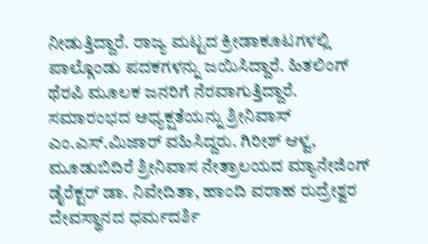ನೀಡುತ್ತಿದ್ದಾರೆ. ರಾಜ್ಯ ಮಟ್ಟದ ಕ್ರೀಡಾಕೂಟಗಳಲ್ಲಿ ಪಾಲ್ಗೊಂಡು ಪದಕಗಳನ್ನು ಜಯಿಸಿದ್ದಾರೆ. ಹಿತಲಿಂಗ್ ಥೆರಪಿ ಮೂಲಕ ಜನರಿಗೆ ನೆರವಾಗುತ್ತಿದ್ದಾರೆ.
ಸಮಾರಂಭದ ಅಧ್ಯಕ್ಷತೆಯನ್ನು ಶ್ರೀನಿವಾಸ್ ಎಂ.ಎಸ್.ಮಿಜಾರ್ ವಹಿಸಿದ್ದರು. ಗಿರೀಶ್ ಆಳ್ವ, ಮೂಡುಬಿದಿರೆ ಶ್ರೀನಿವಾಸ ನೇತ್ರಾಲಯದ ಮ್ಯಾನೇಜಿಂಗ್ ಡೈರೆಕ್ಟರ್ ಡಾ. ನಿವೇದಿತಾ, ಹಾಂದಿ ವರಾಹ ರುದ್ರೇಶ್ವರ ದೇವಸ್ಥಾನದ ಧರ್ಮದರ್ಶಿ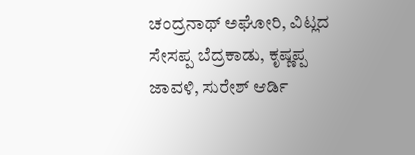ಚಂದ್ರನಾಥ್ ಅಘೋರಿ, ವಿಟ್ಲದ ಸೇಸಪ್ಪ ಬೆದ್ರಕಾಡು, ಕೃಷ್ಣಪ್ಪ ಜಾವಳಿ, ಸುರೇಶ್ ಆರ್ಡಿ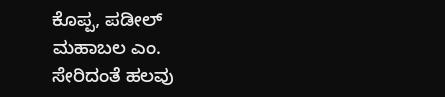ಕೊಪ್ಪ, ಪಡೀಲ್ ಮಹಾಬಲ ಎಂ. ಸೇರಿದಂತೆ ಹಲವು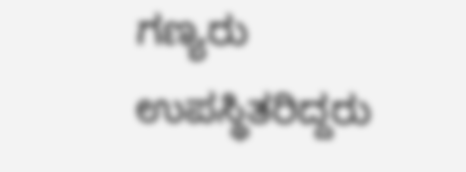ಗಣ್ಯರು ಉಪಸ್ಥಿತರಿದ್ದರು